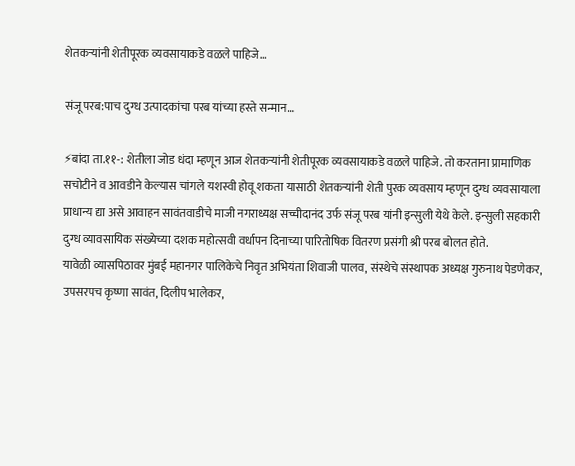शेतकऱ्यांनी शेतीपूरक व्यवसायाकडे वळले पाहिजे…

संजू परब:पाच दुग्ध उत्पादकांचा परब यांच्या हस्ते सन्मान…

⚡बांदा ता.११-: शेतीला जोड धंदा म्हणून आज शेतकऱ्यांनी शेतीपूरक व्यवसायाकडे वळले पाहिजे. तो करताना प्रामाणिक सचोटीने व आवडीने केल्यास चांगले यशस्वी होवू शकता यासाठी शेतकऱ्यांनी शेती पुरक व्यवसाय म्हणून दुग्ध व्यवसायाला प्राधान्य द्या असे आवाहन सावंतवाडीचे माजी नगराध्यक्ष सच्चीदानंद उर्फ संजू परब यांनी इन्सुली येथे केले. इन्सुली सहकारी दुग्ध व्यावसायिक संख्येच्या दशक महोत्सवी वर्धापन दिनाच्या पारितोषिक वितरण प्रसंगी श्री परब बोलत होते.
यावेळी व्यासपिठावर मुंबई महानगर पालिकेचे निवृत अभियंता शिवाजी पालव, संस्थेचे संस्थापक अध्यक्ष गुरुनाथ पेडणेकर, उपसरपच कृष्णा सावंत, दिलीप भालेकर,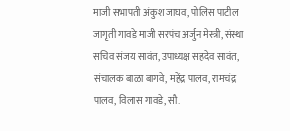माजी सभापती अंकुश जाघव, पोलिस पाटील जागृती गावडे माजी सरपंच अर्जुन मेस्त्री, संस्था सचिव संजय सावंत, उपाध्यक्ष सहदेव सावंत, संचालक बाळा बागवे, महेंद्र पालव, रामचंद्र पालव, विलास गावडे, सौ.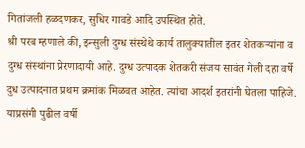गितांजली हळदणकर, सुधिर गावडे आदि उपस्थित होते.
श्री परब म्हणाले की, इन्सुली दुग्ध संस्थेथे कार्य तालुक्यातील इतर शेतकऱ्यांना व दुग्ध संस्थांना प्रेरणादायी आहे. दुग्ध उत्पादक शेतकरी संजय सावंत गेली दहा वर्षे दुध उत्पादनात प्रथम क्रमांक मिळवत आहेत. त्यांचा आदर्श इतरांनी घेतला पाहिजे. याप्रसंगी पुढील वर्षी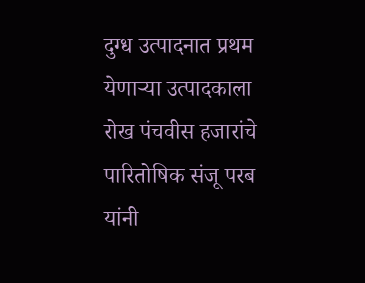दुग्ध उत्पादनात प्रथम येणाऱ्या उत्पादकाला रोख पंचवीस हजारांचे पारितोषिक संजू परब यांनी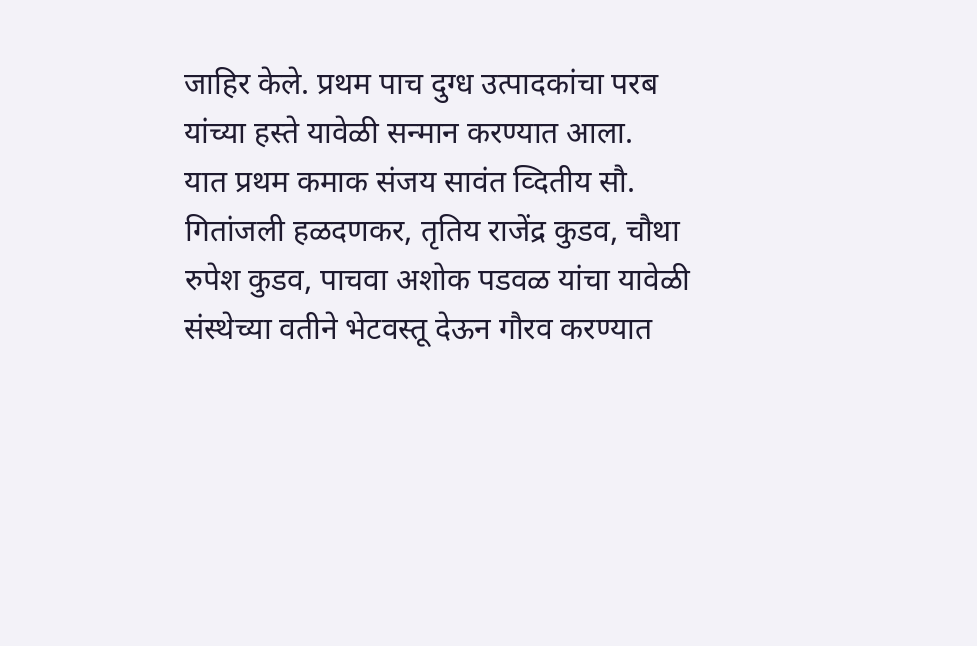जाहिर केले. प्रथम पाच दुग्ध उत्पादकांचा परब यांच्या हस्ते यावेळी सन्मान करण्यात आला.
यात प्रथम कमाक संजय सावंत व्दितीय सौ. गितांजली हळदणकर, तृतिय राजेंद्र कुडव, चौथा रुपेश कुडव, पाचवा अशोक पडवळ यांचा यावेळी संस्थेच्या वतीने भेटवस्तू देऊन गौरव करण्यात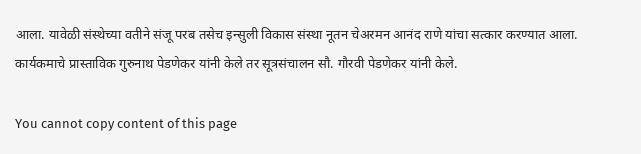आला. यावेळी संस्थेच्या वतीने संजू परब तसेच इन्सुली विकास संस्था नूतन चेअरमन आनंद राणे यांचा सत्कार करण्यात आला. कार्यकमाचे प्रास्ताविक गुरुनाथ पेडणेकर यांनी केले तर सूत्रसंचालन सौ. गौरवी पेडणेकर यांनी केले.

You cannot copy content of this page